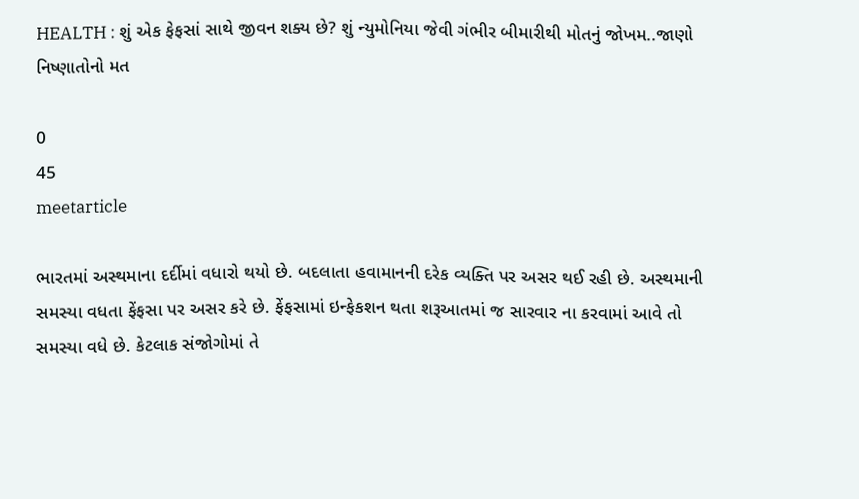HEALTH : શું એક ફેફસાં સાથે જીવન શક્ય છે? શું ન્યુમોનિયા જેવી ગંભીર બીમારીથી મોતનું જોખમ..જાણો નિષ્ણાતોનો મત

0
45
meetarticle

ભારતમાં અસ્થમાના દર્દીમાં વધારો થયો છે. બદલાતા હવામાનની દરેક વ્યક્તિ પર અસર થઈ રહી છે. અસ્થમાની સમસ્યા વધતા ફેંફસા પર અસર કરે છે. ફેંફસામાં ઇન્ફેકશન થતા શરૂઆતમાં જ સારવાર ના કરવામાં આવે તો સમસ્યા વધે છે. કેટલાક સંજોગોમાં તે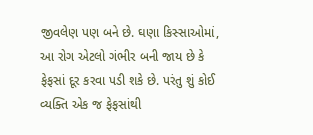જીવલેણ પણ બને છે. ઘણા કિસ્સાઓમાં, આ રોગ એટલો ગંભીર બની જાય છે કે ફેફસાં દૂર કરવા પડી શકે છે. પરંતુ શું કોઈ વ્યક્તિ એક જ ફેફસાંથી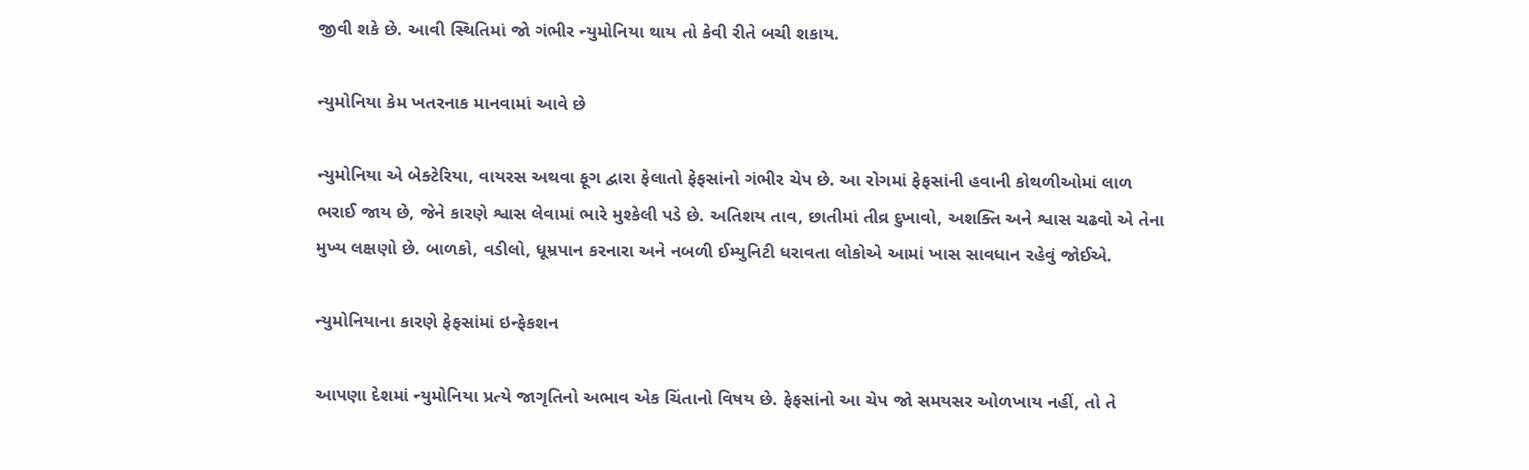જીવી શકે છે. આવી સ્થિતિમાં જો ગંભીર ન્યુમોનિયા થાય તો કેવી રીતે બચી શકાય.

ન્યુમોનિયા કેમ ખતરનાક માનવામાં આવે છે

ન્યુમોનિયા એ બેક્ટેરિયા, વાયરસ અથવા ફૂગ દ્વારા ફેલાતો ફેફસાંનો ગંભીર ચેપ છે. આ રોગમાં ફેફસાંની હવાની કોથળીઓમાં લાળ ભરાઈ જાય છે, જેને કારણે શ્વાસ લેવામાં ભારે મુશ્કેલી પડે છે. અતિશય તાવ, છાતીમાં તીવ્ર દુખાવો, અશક્તિ અને શ્વાસ ચઢવો એ તેના મુખ્ય લક્ષણો છે. બાળકો, વડીલો, ધૂમ્રપાન કરનારા અને નબળી ઈમ્યુનિટી ધરાવતા લોકોએ આમાં ખાસ સાવધાન રહેવું જોઈએ.

ન્યુમોનિયાના કારણે ફેફસાંમાં ઇન્ફેકશન

આપણા દેશમાં ન્યુમોનિયા પ્રત્યે જાગૃતિનો અભાવ એક ચિંતાનો વિષય છે. ફેફસાંનો આ ચેપ જો સમયસર ઓળખાય નહીં, તો તે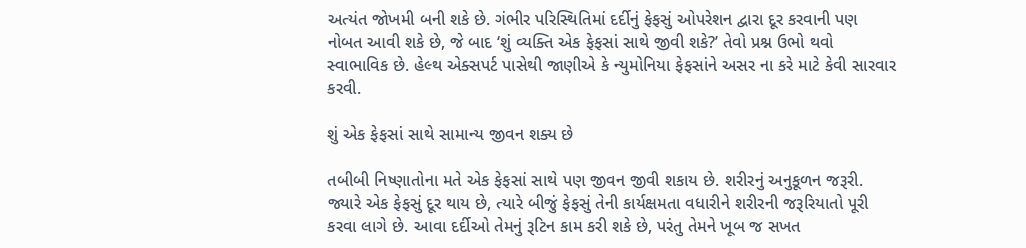અત્યંત જોખમી બની શકે છે. ગંભીર પરિસ્થિતિમાં દર્દીનું ફેફસું ઓપરેશન દ્વારા દૂર કરવાની પણ નોબત આવી શકે છે, જે બાદ ‘શું વ્યક્તિ એક ફેફસાં સાથે જીવી શકે?’ તેવો પ્રશ્ન ઉભો થવો સ્વાભાવિક છે. હેલ્થ એક્સપર્ટ પાસેથી જાણીએ કે ન્યુમોનિયા ફેફસાંને અસર ના કરે માટે કેવી સારવાર કરવી.

શું એક ફેફસાં સાથે સામાન્ય જીવન શક્ય છે

તબીબી નિષ્ણાતોના મતે એક ફેફસાં સાથે પણ જીવન જીવી શકાય છે. શરીરનું અનુકૂળન જરૂરી. જ્યારે એક ફેફસું દૂર થાય છે, ત્યારે બીજું ફેફસું તેની કાર્યક્ષમતા વધારીને શરીરની જરૂરિયાતો પૂરી કરવા લાગે છે. આવા દર્દીઓ તેમનું રૂટિન કામ કરી શકે છે, પરંતુ તેમને ખૂબ જ સખત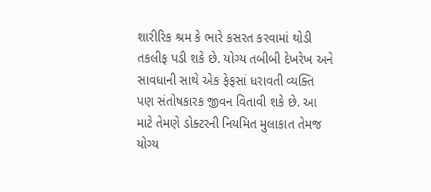શારીરિક શ્રમ કે ભારે કસરત કરવામાં થોડી તકલીફ પડી શકે છે. યોગ્ય તબીબી દેખરેખ અને સાવધાની સાથે એક ફેફસાં ધરાવતી વ્યક્તિ પણ સંતોષકારક જીવન વિતાવી શકે છે. આ માટે તેમણે ડોક્ટરની નિયમિત મુલાકાત તેમજ યોગ્ય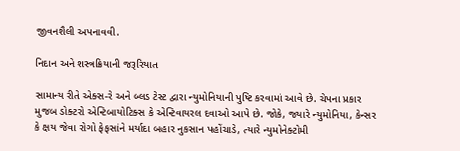જીવનશૈલી અપનાવવી.

નિદાન અને શસ્ત્રક્રિયાની જરૂરિયાત

સામાન્ય રીતે એક્સ-રે અને બ્લડ ટેસ્ટ દ્વારા ન્યુમોનિયાની પુષ્ટિ કરવામાં આવે છે. ચેપના પ્રકાર મુજબ ડોક્ટરો એન્ટિબાયોટિક્સ કે એન્ટિવાયરલ દવાઓ આપે છે. જોકે, જ્યારે ન્યુમોનિયા, કેન્સર કે ક્ષય જેવા રોગો ફેફસાંને મર્યાદા બહાર નુકસાન પહોંચાડે, ત્યારે ન્યુમોનેક્ટોમી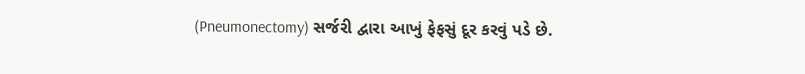(Pneumonectomy) સર્જરી દ્વારા આખું ફેફસું દૂર કરવું પડે છે.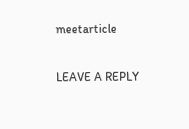meetarticle

LEAVE A REPLY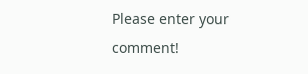Please enter your comment!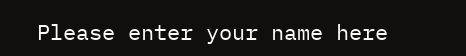Please enter your name here